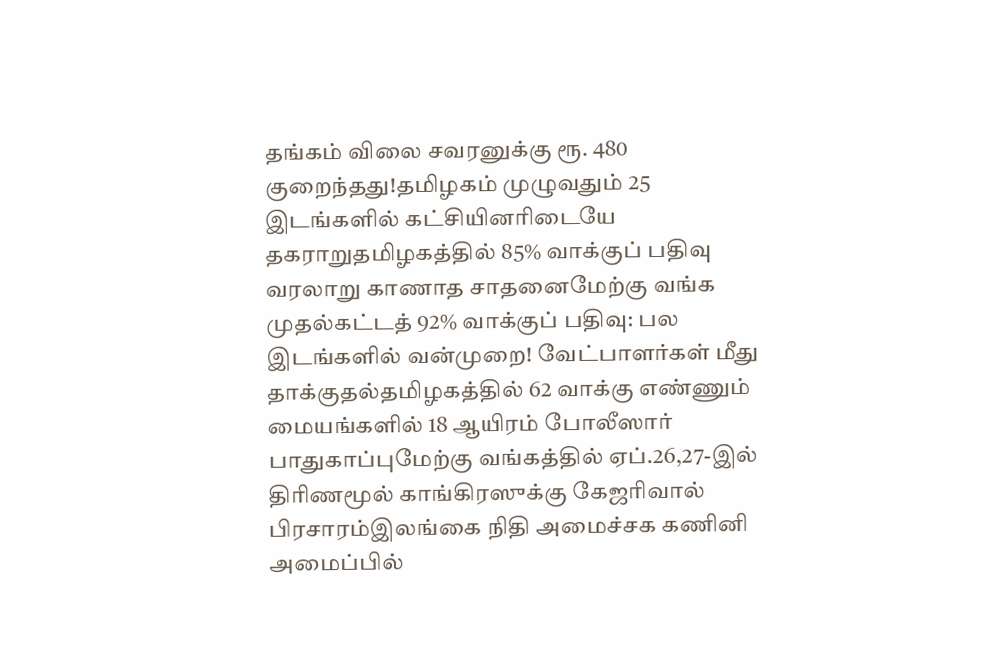தங்கம் விலை சவரனுக்கு ரூ. 480 குறைந்தது!தமிழகம் முழுவதும் 25 இடங்களில் கட்சியினரிடையே தகராறுதமிழகத்தில் 85% வாக்குப் பதிவு வரலாறு காணாத சாதனைமேற்கு வங்க முதல்கட்டத் 92% வாக்குப் பதிவு: பல இடங்களில் வன்முறை! வேட்பாளர்கள் மீது தாக்குதல்தமிழகத்தில் 62 வாக்கு எண்ணும் மையங்களில் 18 ஆயிரம் போலீஸார் பாதுகாப்புமேற்கு வங்கத்தில் ஏப்.26,27-இல் திரிணமூல் காங்கிரஸுக்கு கேஜரிவால் பிரசாரம்இலங்கை நிதி அமைச்சக கணினி அமைப்பில்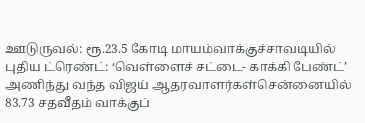ஊடுருவல்: ரூ.23.5 கோடி மாயம்வாக்குச்சாவடியில் புதிய ட்ரெண்ட்: ‘வெள்ளைச் சட்டை- காக்கி பேண்ட்’ அணிந்து வந்த விஜய் ஆதரவாளர்கள்சென்னையில் 83.73 சதவீதம் வாக்குப்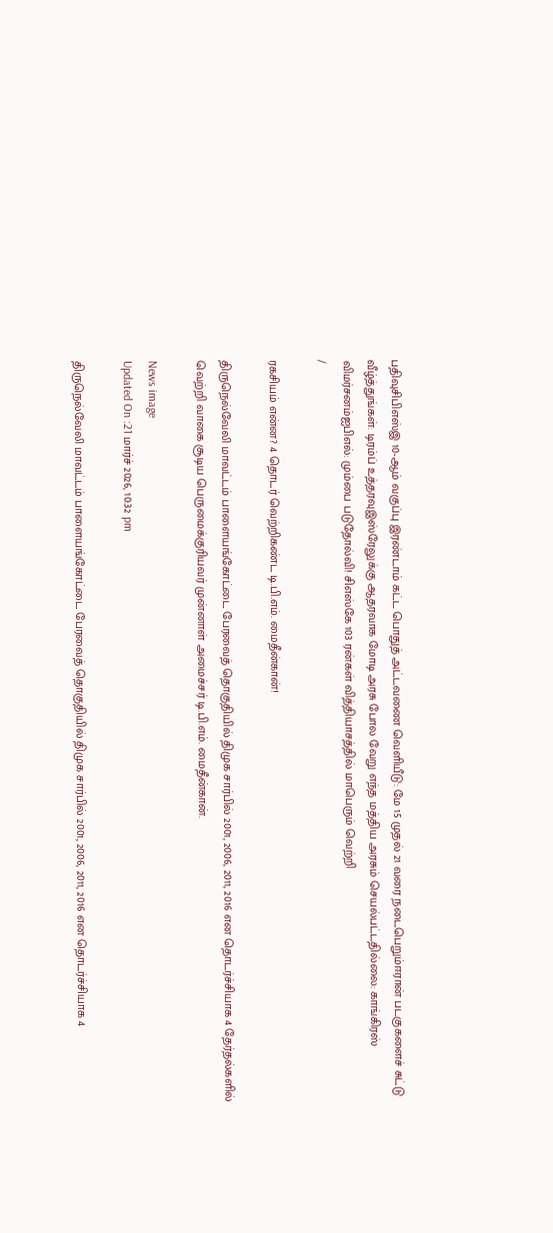பதிவுசிபிஎஸ்இ 10-ஆம் வகுப்பு இரண்டாம் கட்ட பொதுத் அட்டவணை வெளியீடு: மே 15 முதல் 21 வரை நடைபெறும்ஈரான் படகுகளைச் சுட்டு வீழ்த்துங்கள்: டிரம்ப் உத்தரவுஇஸ்ரேலுக்கு ஆதரவாக மோடி அரசு போல வேறு எந்த மத்திய அரசும் செயல்பட்டதில்லை: காங்கிரஸ் விமர்சனம்ஐபிஎல்: மும்பை படுதோல்வி! சிஎஸ்கே 103 ரன்கள் வித்தியாசத்தில் மாபெரும் வெற்றி
/

ரகசியம் என்ன? 4 தொடர் வெற்றிகண்ட டி.பி.எம். மைதீன்கான்!

திருநெல்வேலி மாவட்டம் பாளையங்கோட்டை பேரவைத் தொகுதியில் திமுக சார்பில் 2001, 2006, 2011, 2016 என தொடர்ச்சியாக 4 தேர்தல்களில் வெற்றி வாகை சூடிய பெருமைக்குரியவர் முன்னாள் அமைச்சர் டி.பி.எம். மைதீன்கான்.

News image
Updated On :21 மார்ச் 2026, 10:32 pm

திருநெல்வேலி மாவட்டம் பாளையங்கோட்டை பேரவைத் தொகுதியில் திமுக சார்பில் 2001, 2006, 2011, 2016 என தொடர்ச்சியாக 4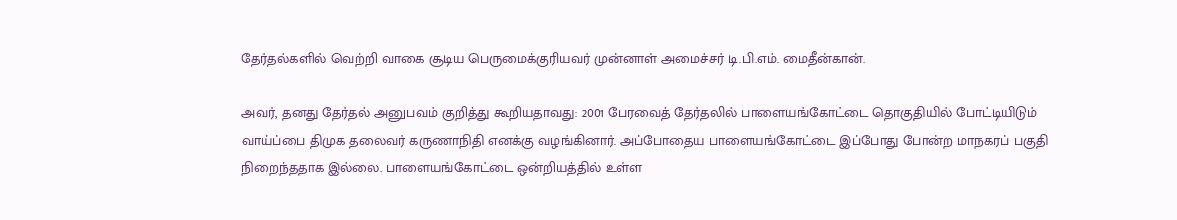தேர்தல்களில் வெற்றி வாகை சூடிய பெருமைக்குரியவர் முன்னாள் அமைச்சர் டி.பி.எம். மைதீன்கான்.

அவர், தனது தேர்தல் அனுபவம் குறித்து கூறியதாவது: 2001 பேரவைத் தேர்தலில் பாளையங்கோட்டை தொகுதியில் போட்டியிடும் வாய்ப்பை திமுக தலைவர் கருணாநிதி எனக்கு வழங்கினார். அப்போதைய பாளையங்கோட்டை இப்போது போன்ற மாநகரப் பகுதி நிறைந்ததாக இல்லை. பாளையங்கோட்டை ஒன்றியத்தில் உள்ள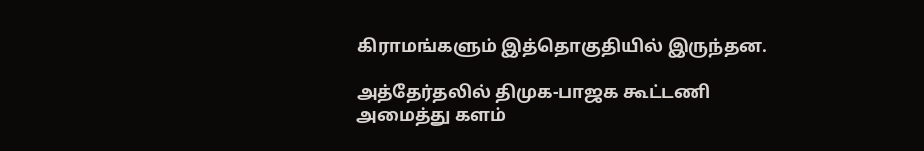கிராமங்களும் இத்தொகுதியில் இருந்தன.

அத்தேர்தலில் திமுக-பாஜக கூட்டணி அமைத்து களம்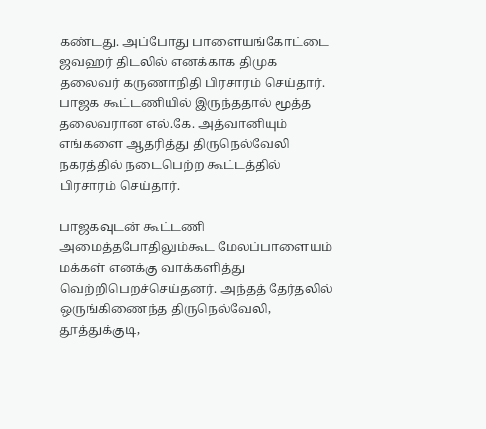கண்டது. அப்போது பாளையங்கோட்டை ஜவஹர் திடலில் எனக்காக திமுக தலைவர் கருணாநிதி பிரசாரம் செய்தார். பாஜக கூட்டணியில் இருந்ததால் மூத்த தலைவரான எல்.கே. அத்வானியும் எங்களை ஆதரித்து திருநெல்வேலி நகரத்தில் நடைபெற்ற கூட்டத்தில் பிரசாரம் செய்தார்.

பாஜகவுடன் கூட்டணி அமைத்தபோதிலும்கூட மேலப்பாளையம் மக்கள் எனக்கு வாக்களித்து வெற்றிபெறச்செய்தனர். அந்தத் தேர்தலில் ஒருங்கிணைந்த திருநெல்வேலி, தூத்துக்குடி,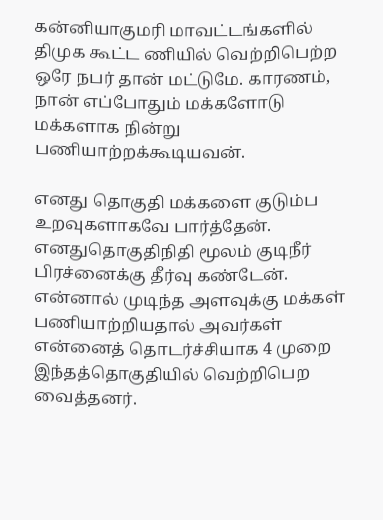கன்னியாகுமரி மாவட்டங்களில் திமுக கூட்ட ணியில் வெற்றிபெற்ற ஒரே நபர் தான் மட்டுமே. காரணம், நான் எப்போதும் மக்களோடு மக்களாக நின்று பணியாற்றக்கூடியவன்.

எனது தொகுதி மக்களை குடும்ப உறவுகளாகவே பார்த்தேன். எனதுதொகுதிநிதி மூலம் குடிநீர் பிரச்னைக்கு தீர்வு கண்டேன். என்னால் முடிந்த அளவுக்கு மக்கள் பணியாற்றியதால் அவர்கள் என்னைத் தொடர்ச்சியாக 4 முறை இந்தத்தொகுதியில் வெற்றிபெற வைத்தனர்.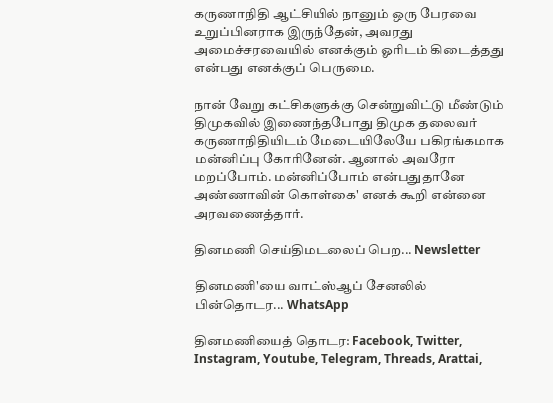கருணாநிதி ஆட்சியில் நானும் ஒரு பேரவை உறுப்பினராக இருந்தேன், அவரது அமைச்சரவையில் எனக்கும் ஓரிடம் கிடைத்தது என்பது எனக்குப் பெருமை.

நான் வேறு கட்சிகளுக்கு சென்றுவிட்டு மீண்டும் திமுகவில் இணைந்தபோது திமுக தலைவர் கருணாநிதியிடம் மேடையிலேயே பகிரங்கமாக மன்னிப்பு கோரினேன். ஆனால் அவரோ மறப்போம். மன்னிப்போம் என்பதுதானே அண்ணாவின் கொள்கை' எனக் கூறி என்னை அரவணைத்தார்.

தினமணி செய்திமடலைப் பெற... Newsletter

தினமணி'யை வாட்ஸ்ஆப் சேனலில் பின்தொடர... WhatsApp

தினமணியைத் தொடர: Facebook, Twitter, Instagram, Youtube, Telegram, Threads, Arattai,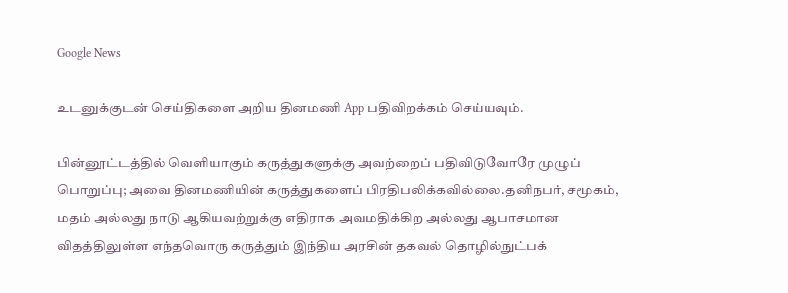Google News

உடனுக்குடன் செய்திகளை அறிய தினமணி App பதிவிறக்கம் செய்யவும்.

பின்னூட்டத்தில் வெளியாகும் கருத்துகளுக்கு அவற்றைப் பதிவிடுவோரே முழுப் பொறுப்பு; அவை தினமணியின் கருத்துகளைப் பிரதிபலிக்கவில்லை.தனிநபர், சமூகம், மதம் அல்லது நாடு ஆகியவற்றுக்கு எதிராக அவமதிக்கிற அல்லது ஆபாசமான விதத்திலுள்ள எந்தவொரு கருத்தும் இந்திய அரசின் தகவல் தொழில்நுட்பக்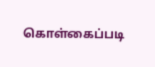கொள்கைப்படி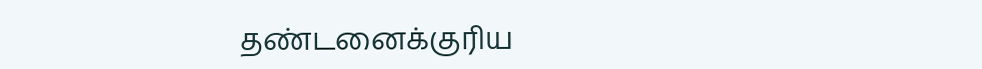தண்டனைக்குரிய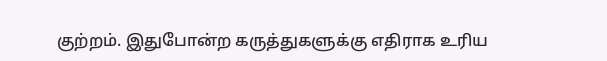குற்றம். இதுபோன்ற கருத்துகளுக்கு எதிராக உரிய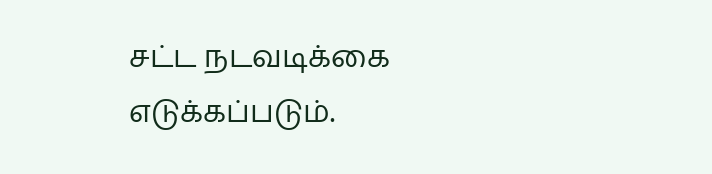சட்ட நடவடிக்கை எடுக்கப்படும்.